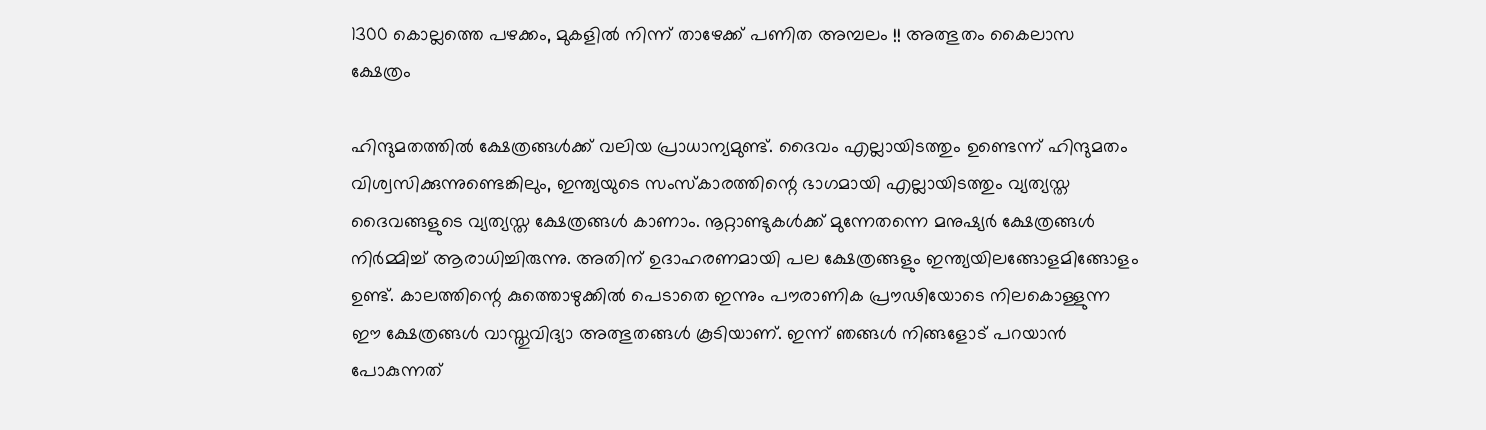1300 കൊല്ലത്തെ പഴക്കം, മുകളില്‍ നിന്ന് താഴേക്ക് പണിത അമ്പലം !! അത്ഭുതം കൈലാസ ക്ഷേത്രം

ഹിന്ദുമതത്തില്‍ ക്ഷേത്രങ്ങള്‍ക്ക് വലിയ പ്രാധാന്യമുണ്ട്. ദൈവം എല്ലായിടത്തും ഉണ്ടെന്ന് ഹിന്ദുമതം വിശ്വസിക്കുന്നുണ്ടെങ്കിലും, ഇന്ത്യയുടെ സംസ്‌കാരത്തിന്റെ ഭാഗമായി എല്ലായിടത്തും വ്യത്യസ്ത ദൈവങ്ങളുടെ വ്യത്യസ്ത ക്ഷേത്രങ്ങള്‍ കാണാം. നൂറ്റാണ്ടുകള്‍ക്ക് മുന്നേതന്നെ മനുഷ്യര്‍ ക്ഷേത്രങ്ങള്‍ നിര്‍മ്മിച്ച് ആരാധിച്ചിരുന്നു. അതിന് ഉദാഹരണമായി പല ക്ഷേത്രങ്ങളും ഇന്ത്യയിലങ്ങോളമിങ്ങോളം ഉണ്ട്. കാലത്തിന്റെ കുത്തൊഴുക്കില്‍ പെടാതെ ഇന്നും പൗരാണിക പ്രൗഢിയോടെ നിലകൊള്ളുന്ന ഈ ക്ഷേത്രങ്ങള്‍ വാസ്തുവിദ്യാ അത്ഭുതങ്ങള്‍ കൂടിയാണ്. ഇന്ന് ഞങ്ങള്‍ നിങ്ങളോട് പറയാന്‍ പോകുന്നത്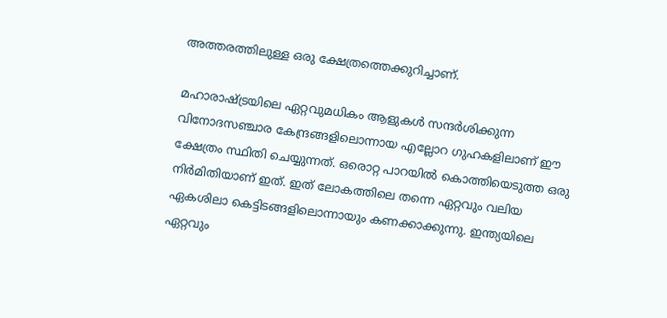അത്തരത്തിലുള്ള ഒരു ക്ഷേത്രത്തെക്കുറിച്ചാണ്.

മഹാരാഷ്ട്രയിലെ ഏറ്റവുമധികം ആളുകള്‍ സന്ദര്‍ശിക്കുന്ന വിനോദസഞ്ചാര കേന്ദ്രങ്ങളിലൊന്നായ എല്ലോറ ഗുഹകളിലാണ് ഈ ക്ഷേത്രം സ്ഥിതി ചെയ്യുന്നത്. ഒരൊറ്റ പാറയില്‍ കൊത്തിയെടുത്ത ഒരു നിര്‍മിതിയാണ് ഇത്. ഇത് ലോകത്തിലെ തന്നെ ഏറ്റവും വലിയ ഏകശിലാ കെട്ടിടങ്ങളിലൊന്നായും കണക്കാക്കുന്നു. ഇന്ത്യയിലെ ഏറ്റവും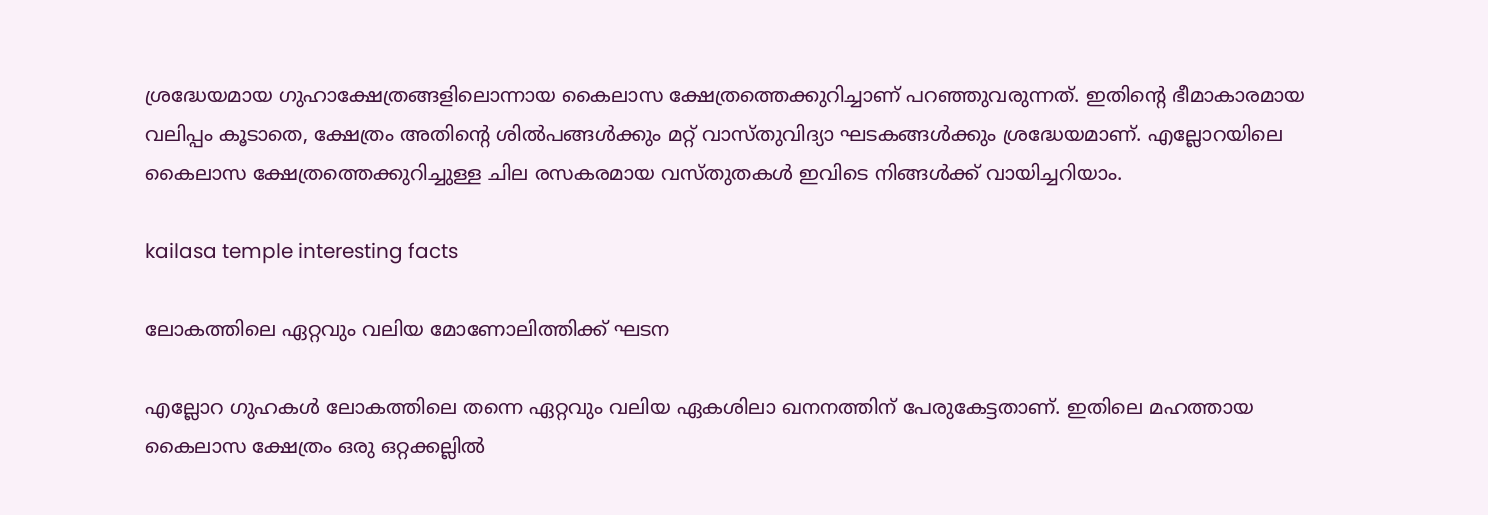ശ്രദ്ധേയമായ ഗുഹാക്ഷേത്രങ്ങളിലൊന്നായ കൈലാസ ക്ഷേത്രത്തെക്കുറിച്ചാണ് പറഞ്ഞുവരുന്നത്. ഇതിന്റെ ഭീമാകാരമായ വലിപ്പം കൂടാതെ, ക്ഷേത്രം അതിന്റെ ശില്‍പങ്ങള്‍ക്കും മറ്റ് വാസ്തുവിദ്യാ ഘടകങ്ങള്‍ക്കും ശ്രദ്ധേയമാണ്. എല്ലോറയിലെ കൈലാസ ക്ഷേത്രത്തെക്കുറിച്ചുള്ള ചില രസകരമായ വസ്തുതകള്‍ ഇവിടെ നിങ്ങള്‍ക്ക് വായിച്ചറിയാം.

kailasa temple interesting facts

ലോകത്തിലെ ഏറ്റവും വലിയ മോണോലിത്തിക്ക് ഘടന

എല്ലോറ ഗുഹകള്‍ ലോകത്തിലെ തന്നെ ഏറ്റവും വലിയ ഏകശിലാ ഖനനത്തിന് പേരുകേട്ടതാണ്. ഇതിലെ മഹത്തായ കൈലാസ ക്ഷേത്രം ഒരു ഒറ്റക്കല്ലില്‍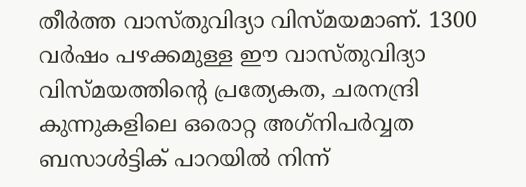തീര്‍ത്ത വാസ്തുവിദ്യാ വിസ്മയമാണ്. 1300 വര്‍ഷം പഴക്കമുള്ള ഈ വാസ്തുവിദ്യാ വിസ്മയത്തിന്റെ പ്രത്യേകത, ചരനന്ദ്രി കുന്നുകളിലെ ഒരൊറ്റ അഗ്‌നിപര്‍വ്വത ബസാള്‍ട്ടിക് പാറയില്‍ നിന്ന്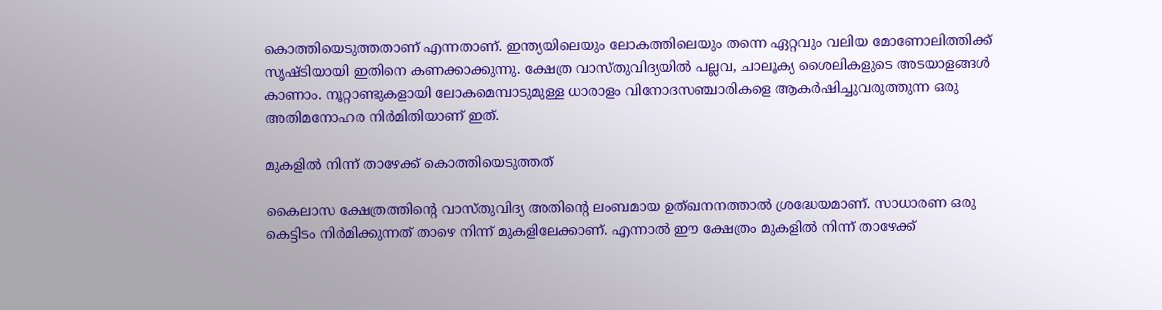കൊത്തിയെടുത്തതാണ് എന്നതാണ്. ഇന്ത്യയിലെയും ലോകത്തിലെയും തന്നെ ഏറ്റവും വലിയ മോണോലിത്തിക്ക് സൃഷ്ടിയായി ഇതിനെ കണക്കാക്കുന്നു. ക്ഷേത്ര വാസ്തുവിദ്യയില്‍ പല്ലവ, ചാലൂക്യ ശൈലികളുടെ അടയാളങ്ങള്‍ കാണാം. നൂറ്റാണ്ടുകളായി ലോകമെമ്പാടുമുള്ള ധാരാളം വിനോദസഞ്ചാരികളെ ആകര്‍ഷിച്ചുവരുത്തുന്ന ഒരു അതിമനോഹര നിര്‍മിതിയാണ് ഇത്.

മുകളില്‍ നിന്ന് താഴേക്ക് കൊത്തിയെടുത്തത്

കൈലാസ ക്ഷേത്രത്തിന്റെ വാസ്തുവിദ്യ അതിന്റെ ലംബമായ ഉത്ഖനനത്താല്‍ ശ്രദ്ധേയമാണ്. സാധാരണ ഒരു കെട്ടിടം നിര്‍മിക്കുന്നത് താഴെ നിന്ന് മുകളിലേക്കാണ്. എന്നാല്‍ ഈ ക്ഷേത്രം മുകളില്‍ നിന്ന് താഴേക്ക്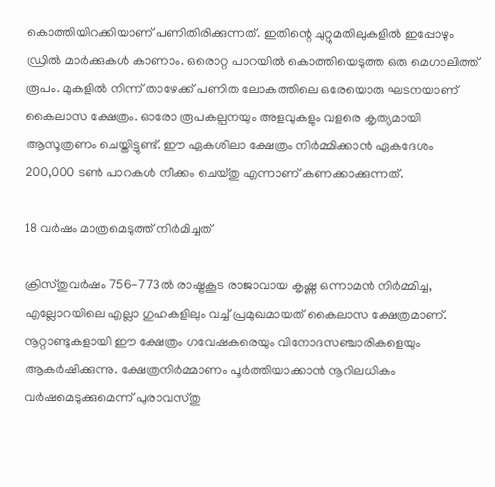കൊത്തിയിറക്കിയാണ് പണിതിരിക്കുന്നത്. ഇതിന്റെ ചുറ്റുമതിലുകളില്‍ ഇപ്പോഴും ഡ്രില്‍ മാര്‍ക്കുകള്‍ കാണാം. ഒരൊറ്റ പാറയില്‍ കൊത്തിയെടുത്ത ഒരു മെഗാലിത്ത് രൂപം. മുകളില്‍ നിന്ന് താഴേക്ക് പണിത ലോകത്തിലെ ഒരേയൊരു ഘടനയാണ് കൈലാസ ക്ഷേത്രം. ഓരോ രൂപകല്പനയും അളവുകളും വളരെ കൃത്യമായി ആസൂത്രണം ചെയ്തിട്ടുണ്ട്. ഈ ഏകശിലാ ക്ഷേത്രം നിര്‍മ്മിക്കാന്‍ ഏകദേശം 200,000 ടണ്‍ പാറകള്‍ നീക്കം ചെയ്തു എന്നാണ് കണക്കാക്കുന്നത്.

18 വര്‍ഷം മാത്രമെടുത്ത് നിര്‍മിച്ചത്

ക്രിസ്തുവര്‍ഷം 756-773ല്‍ രാഷ്ട്രകൂട രാജാവായ കൃഷ്ണ ഒന്നാമന്‍ നിര്‍മ്മിച്ച, എല്ലോറയിലെ എല്ലാ ഗുഹകളിലും വച്ച് പ്രമുഖമായത് കൈലാസ ക്ഷേത്രമാണ്. നൂറ്റാണ്ടുകളായി ഈ ക്ഷേത്രം ഗവേഷകരെയും വിനോദസഞ്ചാരികളെയും ആകര്‍ഷിക്കുന്നു. ക്ഷേത്രനിര്‍മ്മാണം പൂര്‍ത്തിയാക്കാന്‍ നൂറിലധികം വര്‍ഷമെടുക്കുമെന്ന് പുരാവസ്തു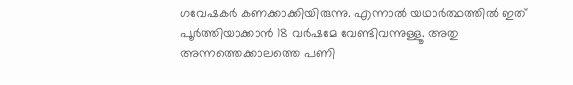ഗവേഷകര്‍ കണക്കാക്കിയിരുന്നു. എന്നാല്‍ യഥാര്‍ത്ഥത്തില്‍ ഇത് പൂര്‍ത്തിയാക്കാന്‍ 18 വര്‍ഷമേ വേണ്ടിവന്നുള്ളൂ. അതു അന്നത്തെക്കാലത്തെ പണി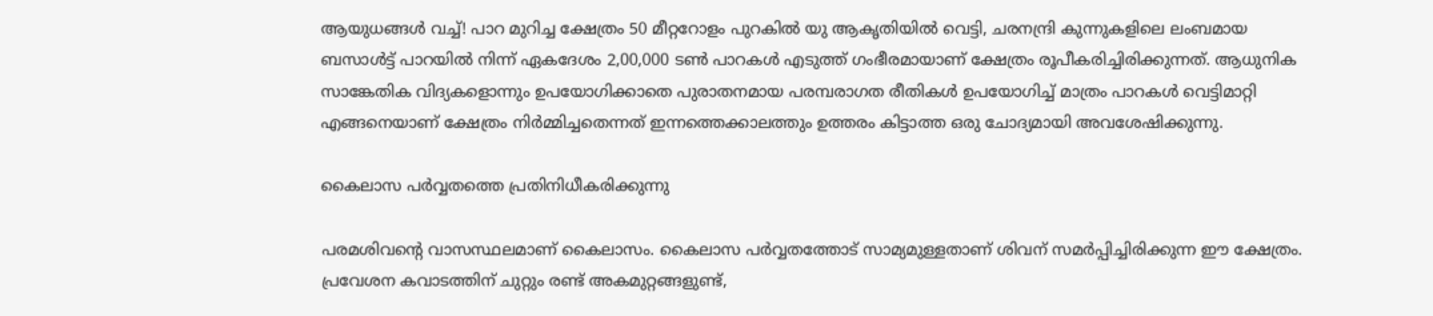ആയുധങ്ങള്‍ വച്ച്! പാറ മുറിച്ച ക്ഷേത്രം 50 മീറ്ററോളം പുറകില്‍ യു ആകൃതിയില്‍ വെട്ടി, ചരനന്ദ്രി കുന്നുകളിലെ ലംബമായ ബസാള്‍ട്ട് പാറയില്‍ നിന്ന് ഏകദേശം 2,00,000 ടണ്‍ പാറകള്‍ എടുത്ത് ഗംഭീരമായാണ് ക്ഷേത്രം രൂപീകരിച്ചിരിക്കുന്നത്. ആധുനിക സാങ്കേതിക വിദ്യകളൊന്നും ഉപയോഗിക്കാതെ പുരാതനമായ പരമ്പരാഗത രീതികള്‍ ഉപയോഗിച്ച് മാത്രം പാറകള്‍ വെട്ടിമാറ്റി എങ്ങനെയാണ് ക്ഷേത്രം നിര്‍മ്മിച്ചതെന്നത് ഇന്നത്തെക്കാലത്തും ഉത്തരം കിട്ടാത്ത ഒരു ചോദ്യമായി അവശേഷിക്കുന്നു.

കൈലാസ പര്‍വ്വതത്തെ പ്രതിനിധീകരിക്കുന്നു

പരമശിവന്റെ വാസസ്ഥലമാണ് കൈലാസം. കൈലാസ പര്‍വ്വതത്തോട് സാമ്യമുള്ളതാണ് ശിവന് സമര്‍പ്പിച്ചിരിക്കുന്ന ഈ ക്ഷേത്രം. പ്രവേശന കവാടത്തിന് ചുറ്റും രണ്ട് അകമുറ്റങ്ങളുണ്ട്,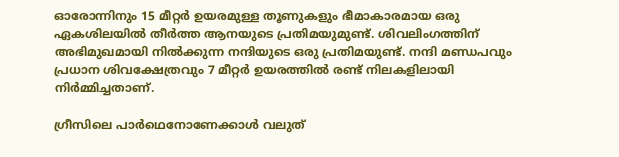ഓരോന്നിനും 15 മീറ്റര്‍ ഉയരമുള്ള തൂണുകളും ഭീമാകാരമായ ഒരു ഏകശിലയില്‍ തീര്‍ത്ത ആനയുടെ പ്രതിമയുമുണ്ട്. ശിവലിംഗത്തിന് അഭിമുഖമായി നില്‍ക്കുന്ന നന്ദിയുടെ ഒരു പ്രതിമയുണ്ട്. നന്ദി മണ്ഡപവും പ്രധാന ശിവക്ഷേത്രവും 7 മീറ്റര്‍ ഉയരത്തില്‍ രണ്ട് നിലകളിലായി നിര്‍മ്മിച്ചതാണ്.

ഗ്രീസിലെ പാര്‍ഥെനോണേക്കാള്‍ വലുത്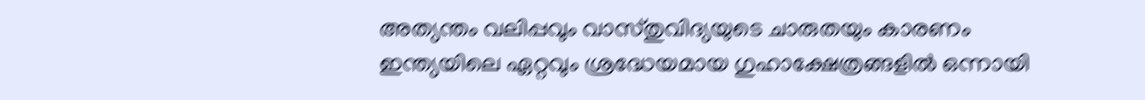അത്യന്തം വലിപ്പവും വാസ്തുവിദ്യയുടെ ചാരുതയും കാരണം ഇന്ത്യയിലെ ഏറ്റവും ശ്രദ്ധേയമായ ഗുഹാക്ഷേത്രങ്ങളില്‍ ഒന്നായി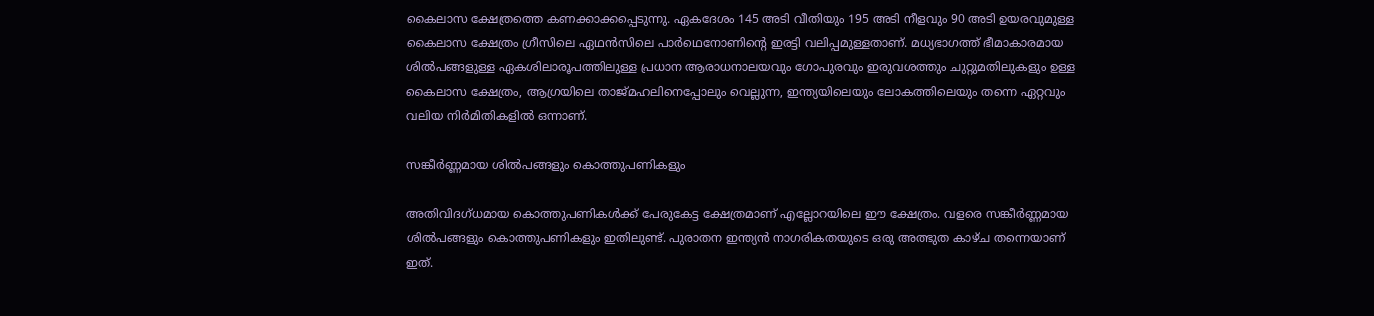കൈലാസ ക്ഷേത്രത്തെ കണക്കാക്കപ്പെടുന്നു. ഏകദേശം 145 അടി വീതിയും 195 അടി നീളവും 90 അടി ഉയരവുമുള്ള കൈലാസ ക്ഷേത്രം ഗ്രീസിലെ ഏഥന്‍സിലെ പാര്‍ഥെനോണിന്റെ ഇരട്ടി വലിപ്പമുള്ളതാണ്. മധ്യഭാഗത്ത് ഭീമാകാരമായ ശില്‍പങ്ങളുള്ള ഏകശിലാരൂപത്തിലുള്ള പ്രധാന ആരാധനാലയവും ഗോപുരവും ഇരുവശത്തും ചുറ്റുമതിലുകളും ഉള്ള കൈലാസ ക്ഷേത്രം, ആഗ്രയിലെ താജ്മഹലിനെപ്പോലും വെല്ലുന്ന, ഇന്ത്യയിലെയും ലോകത്തിലെയും തന്നെ ഏറ്റവും വലിയ നിര്‍മിതികളില്‍ ഒന്നാണ്.

സങ്കീര്‍ണ്ണമായ ശില്‍പങ്ങളും കൊത്തുപണികളും

അതിവിദഗ്ധമായ കൊത്തുപണികള്‍ക്ക് പേരുകേട്ട ക്ഷേത്രമാണ് എല്ലോറയിലെ ഈ ക്ഷേത്രം. വളരെ സങ്കീര്‍ണ്ണമായ ശില്‍പങ്ങളും കൊത്തുപണികളും ഇതിലുണ്ട്. പുരാതന ഇന്ത്യന്‍ നാഗരികതയുടെ ഒരു അത്ഭുത കാഴ്ച തന്നെയാണ് ഇത്.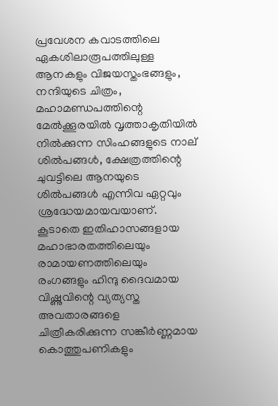പ്രവേശന കവാടത്തിലെ ഏകശിലാരൂപത്തിലുള്ള ആനകളും വിജയസ്തംഭങ്ങളും, നന്ദിയുടെ ചിത്രം, മഹാമണ്ഡപത്തിന്റെ മേല്‍ക്കൂരയില്‍ വൃത്താകൃതിയില്‍ നില്‍ക്കുന്ന സിംഹങ്ങളുടെ നാല് ശില്‍പങ്ങള്‍, ക്ഷേത്രത്തിന്റെ ചുവട്ടിലെ ആനയുടെ ശില്‍പങ്ങള്‍ എന്നിവ ഏറ്റവും ശ്രദ്ധേയമായവയാണ്. കൂടാതെ ഇതിഹാസങ്ങളായ മഹാഭാരതത്തിലെയും രാമായണത്തിലെയും രംഗങ്ങളും ഹിന്ദു ദൈവമായ വിഷ്ണുവിന്റെ വ്യത്യസ്ത അവതാരങ്ങളെ ചിത്രീകരിക്കുന്ന സങ്കീര്‍ണ്ണമായ കൊത്തുപണികളും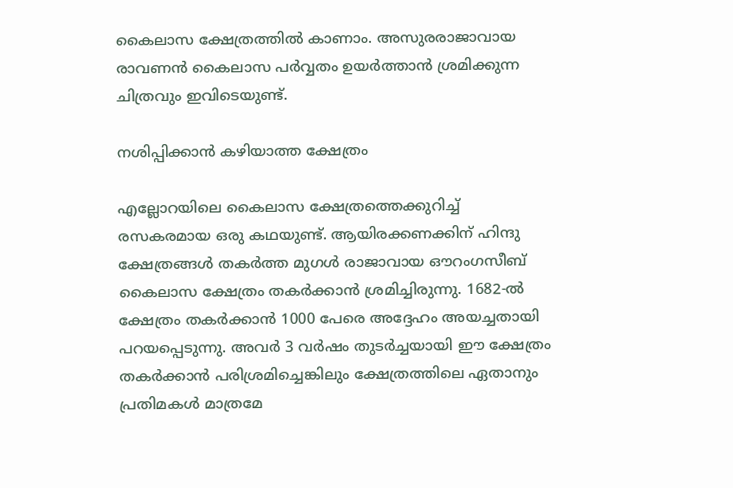കൈലാസ ക്ഷേത്രത്തില്‍ കാണാം. അസുരരാജാവായ രാവണന്‍ കൈലാസ പര്‍വ്വതം ഉയര്‍ത്താന്‍ ശ്രമിക്കുന്ന ചിത്രവും ഇവിടെയുണ്ട്.

നശിപ്പിക്കാന്‍ കഴിയാത്ത ക്ഷേത്രം

എല്ലോറയിലെ കൈലാസ ക്ഷേത്രത്തെക്കുറിച്ച് രസകരമായ ഒരു കഥയുണ്ട്. ആയിരക്കണക്കിന് ഹിന്ദു ക്ഷേത്രങ്ങള്‍ തകര്‍ത്ത മുഗള്‍ രാജാവായ ഔറംഗസീബ് കൈലാസ ക്ഷേത്രം തകര്‍ക്കാന്‍ ശ്രമിച്ചിരുന്നു. 1682-ല്‍ ക്ഷേത്രം തകര്‍ക്കാന്‍ 1000 പേരെ അദ്ദേഹം അയച്ചതായി പറയപ്പെടുന്നു. അവര്‍ 3 വര്‍ഷം തുടര്‍ച്ചയായി ഈ ക്ഷേത്രം തകര്‍ക്കാന്‍ പരിശ്രമിച്ചെങ്കിലും ക്ഷേത്രത്തിലെ ഏതാനും പ്രതിമകള്‍ മാത്രമേ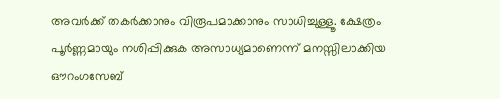അവര്‍ക്ക് തകര്‍ക്കാനും വിരൂപമാക്കാനും സാധിച്ചുള്ളൂ. ക്ഷേത്രം പൂര്‍ണ്ണമായും നശിപ്പിക്കുക അസാധ്യമാണെന്ന് മനസ്സിലാക്കിയ ഔറംഗസേബ്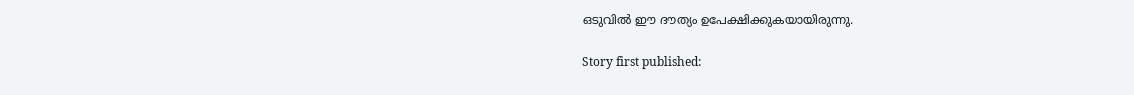ഒടുവില്‍ ഈ ദൗത്യം ഉപേക്ഷിക്കുകയായിരുന്നു.

Story first published: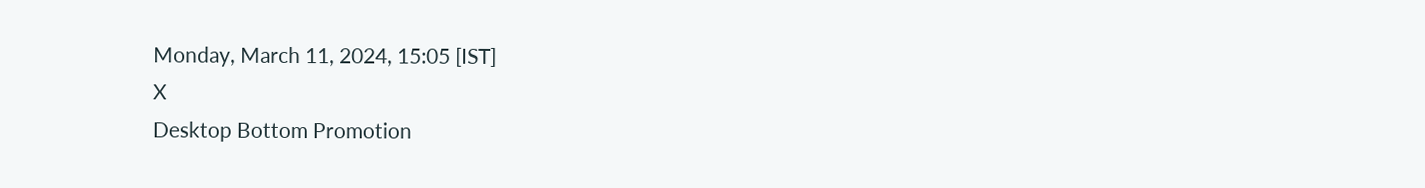Monday, March 11, 2024, 15:05 [IST]
X
Desktop Bottom Promotion